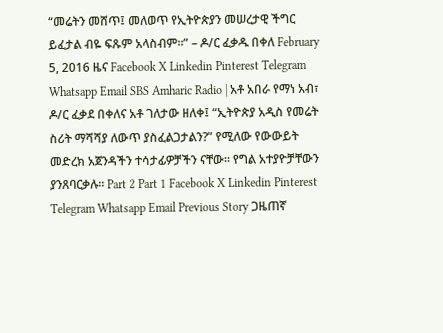“መሬትን መሸጥ፤ መለወጥ የኢትዮጵያን መሠረታዊ ችግር ይፈታል ብዬ ፍጹም አላስብም።” – ዶ/ር ፈቃዱ በቀለ February 5, 2016 ዜና Facebook X Linkedin Pinterest Telegram Whatsapp Email SBS Amharic Radio | አቶ አበራ የማነ አብ፣ ዶ/ር ፈቃደ በቀለና አቶ ገለታው ዘለቀ፤ “ኢትዮጵያ አዲስ የመሬት ስሪት ማሻሻያ ለውጥ ያስፈልጋታልን?” የሚለው የውውይት መድረክ አጀንዳችን ተሳታፊዎቻችን ናቸው። የግል አተያዮቻቸውን ያንጸባርቃሉ። Part 2 Part 1 Facebook X Linkedin Pinterest Telegram Whatsapp Email Previous Story ጋዜጠኛ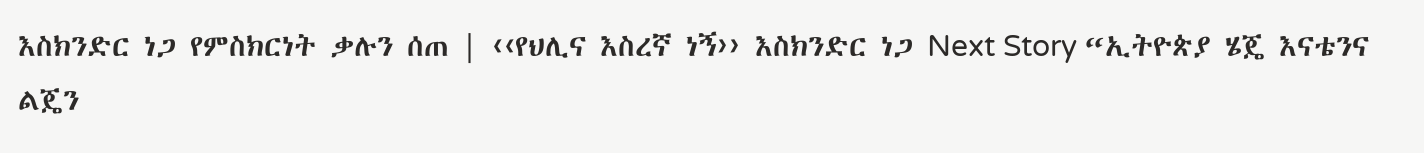እስክንድር ነጋ የምስክርነት ቃሉን ሰጠ | ‹‹የህሊና እስረኛ ነኝ›› እስክንድር ነጋ Next Story “ኢትዮጵያ ሄጄ እናቴንና ልጄን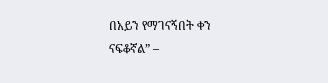በአይን የማገናኝበት ቀን ናፍቆኛል” –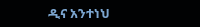ዲና አንተነህ